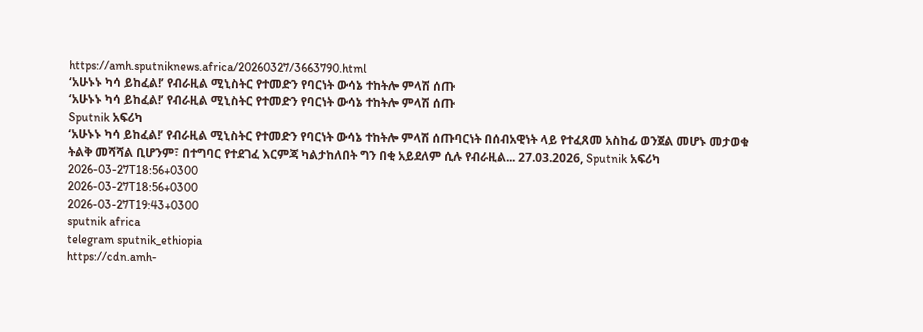https://amh.sputniknews.africa/20260327/3663790.html
‘አሁኑኑ ካሳ ይከፈል!’ የብራዚል ሚኒስትር የተመድን የባርነት ውሳኔ ተከትሎ ምላሽ ሰጡ
‘አሁኑኑ ካሳ ይከፈል!’ የብራዚል ሚኒስትር የተመድን የባርነት ውሳኔ ተከትሎ ምላሽ ሰጡ
Sputnik አፍሪካ
‘አሁኑኑ ካሳ ይከፈል!’ የብራዚል ሚኒስትር የተመድን የባርነት ውሳኔ ተከትሎ ምላሽ ሰጡባርነት በሰብአዊነት ላይ የተፈጸመ አስከፊ ወንጀል መሆኑ መታወቁ ትልቅ መሻሻል ቢሆንም፣ በተግባር የተደገፈ እርምጃ ካልታከለበት ግን በቂ አይደለም ሲሉ የብራዚል... 27.03.2026, Sputnik አፍሪካ
2026-03-27T18:56+0300
2026-03-27T18:56+0300
2026-03-27T19:43+0300
sputnik africa
telegram sputnik_ethiopia
https://cdn.amh-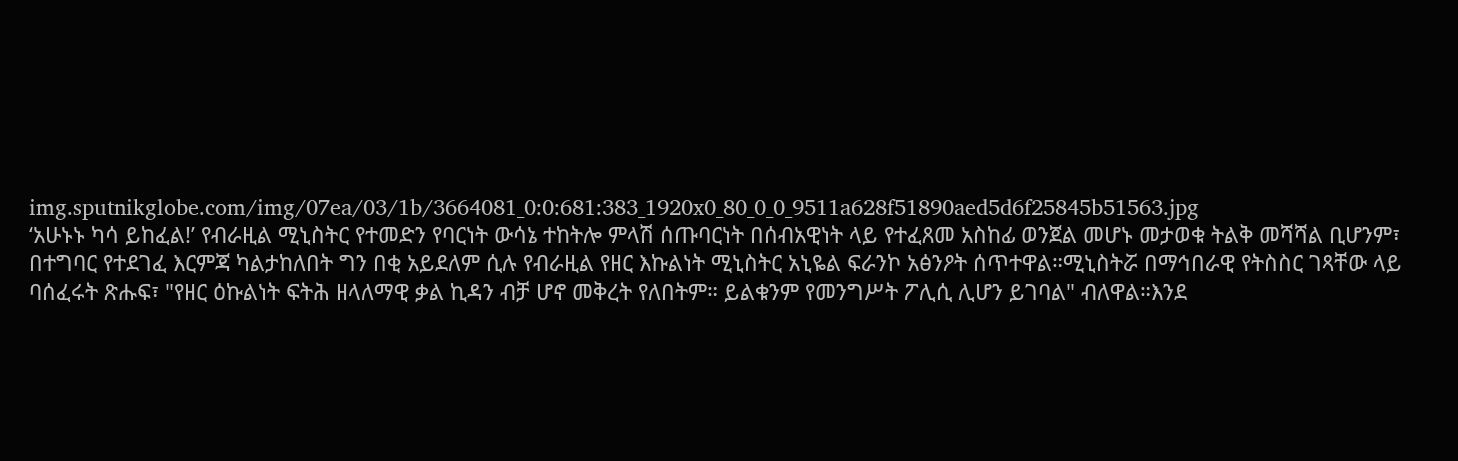img.sputnikglobe.com/img/07ea/03/1b/3664081_0:0:681:383_1920x0_80_0_0_9511a628f51890aed5d6f25845b51563.jpg
‘አሁኑኑ ካሳ ይከፈል!’ የብራዚል ሚኒስትር የተመድን የባርነት ውሳኔ ተከትሎ ምላሽ ሰጡባርነት በሰብአዊነት ላይ የተፈጸመ አስከፊ ወንጀል መሆኑ መታወቁ ትልቅ መሻሻል ቢሆንም፣ በተግባር የተደገፈ እርምጃ ካልታከለበት ግን በቂ አይደለም ሲሉ የብራዚል የዘር እኩልነት ሚኒስትር አኒዬል ፍራንኮ አፅንዖት ሰጥተዋል።ሚኒስትሯ በማኅበራዊ የትስስር ገጻቸው ላይ ባሰፈሩት ጽሑፍ፣ "የዘር ዕኩልነት ፍትሕ ዘላለማዊ ቃል ኪዳን ብቻ ሆኖ መቅረት የለበትም። ይልቁንም የመንግሥት ፖሊሲ ሊሆን ይገባል" ብለዋል።እንደ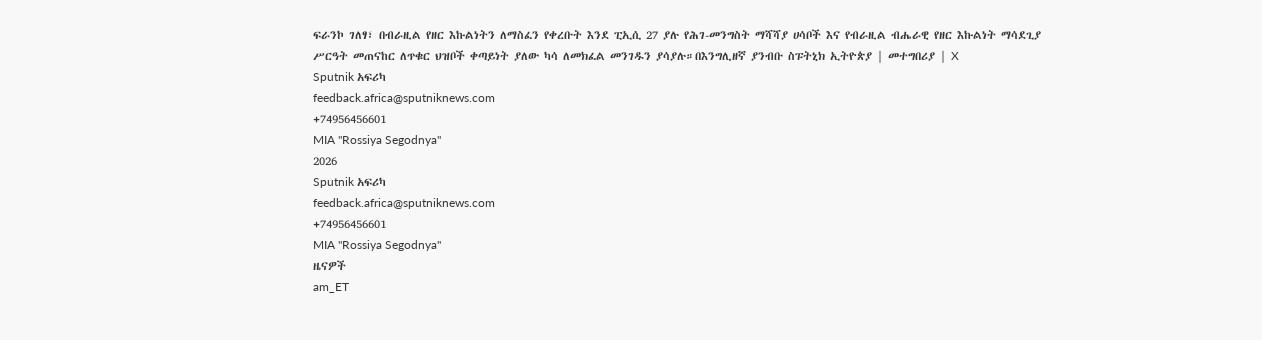ፍራንኮ ገለፃ፣ በብራዚል የዘር እኩልነትን ለማስፈን የቀረቡት እንደ ፒኢሲ 27 ያሉ የሕገ-መንግስት ማሻሻያ ሀሳቦች እና የብራዚል ብሔራዊ የዘር እኩልነት ማሳደጊያ ሥርዓት መጠናከር ለጥቁር ህዝቦች ቀጣይነት ያለው ካሳ ለመክፈል መንገዱን ያሳያሉ።በእንግሊዘኛ ያንብቡ ስፑትኒክ ኢትዮጵያ | መተግበሪያ | X
Sputnik አፍሪካ
feedback.africa@sputniknews.com
+74956456601
MIA "Rossiya Segodnya"
2026
Sputnik አፍሪካ
feedback.africa@sputniknews.com
+74956456601
MIA "Rossiya Segodnya"
ዜናዎች
am_ET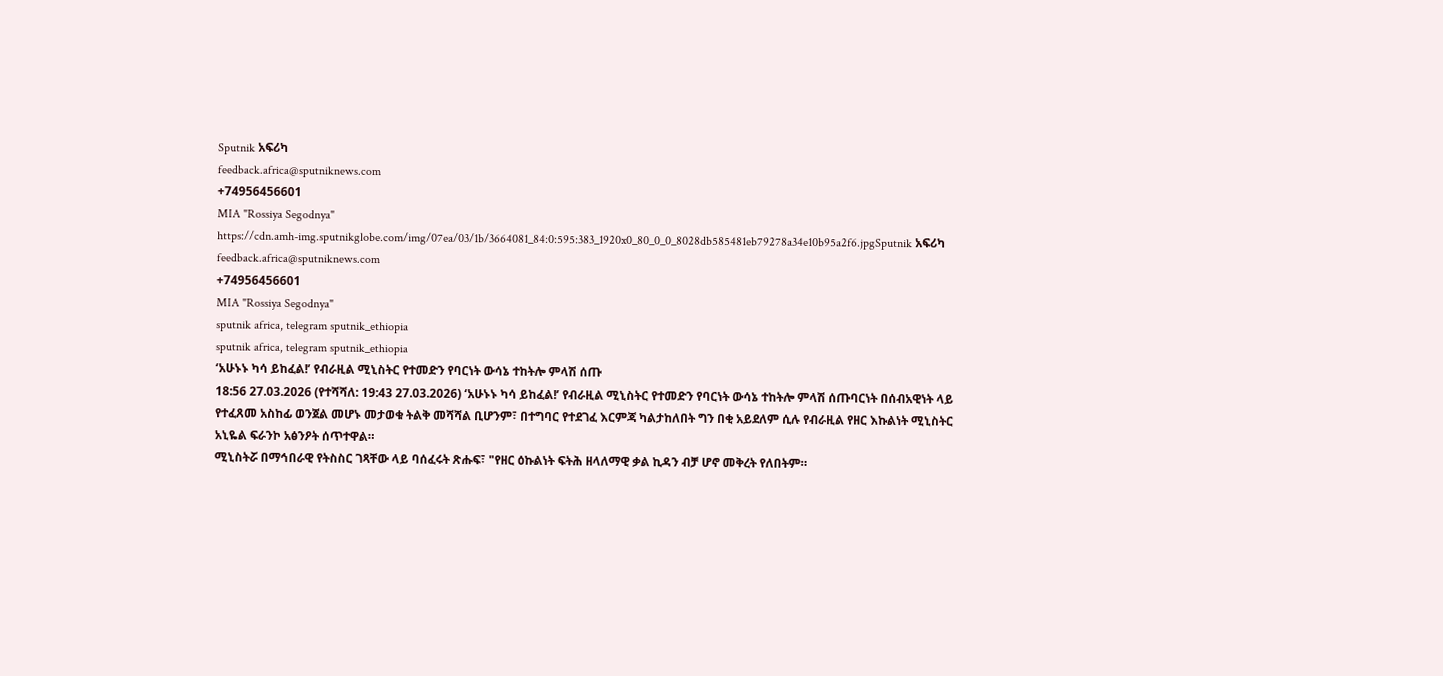Sputnik አፍሪካ
feedback.africa@sputniknews.com
+74956456601
MIA "Rossiya Segodnya"
https://cdn.amh-img.sputnikglobe.com/img/07ea/03/1b/3664081_84:0:595:383_1920x0_80_0_0_8028db585481eb79278a34e10b95a2f6.jpgSputnik አፍሪካ
feedback.africa@sputniknews.com
+74956456601
MIA "Rossiya Segodnya"
sputnik africa, telegram sputnik_ethiopia
sputnik africa, telegram sputnik_ethiopia
‘አሁኑኑ ካሳ ይከፈል!’ የብራዚል ሚኒስትር የተመድን የባርነት ውሳኔ ተከትሎ ምላሽ ሰጡ
18:56 27.03.2026 (የተሻሻለ: 19:43 27.03.2026) ‘አሁኑኑ ካሳ ይከፈል!’ የብራዚል ሚኒስትር የተመድን የባርነት ውሳኔ ተከትሎ ምላሽ ሰጡባርነት በሰብአዊነት ላይ የተፈጸመ አስከፊ ወንጀል መሆኑ መታወቁ ትልቅ መሻሻል ቢሆንም፣ በተግባር የተደገፈ እርምጃ ካልታከለበት ግን በቂ አይደለም ሲሉ የብራዚል የዘር እኩልነት ሚኒስትር
አኒዬል ፍራንኮ አፅንዖት ሰጥተዋል።
ሚኒስትሯ በማኅበራዊ የትስስር ገጻቸው ላይ ባሰፈሩት ጽሑፍ፣ "የዘር ዕኩልነት ፍትሕ ዘላለማዊ ቃል ኪዳን ብቻ ሆኖ መቅረት የለበትም።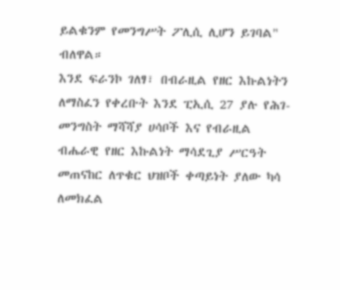ይልቁንም የመንግሥት ፖሊሲ ሊሆን ይገባል" ብለዋል።
እንደ ፍራንኮ ገለፃ፣ በብራዚል የዘር እኩልነትን ለማስፈን የቀረቡት እንደ ፒኢሲ 27 ያሉ የሕገ-መንግስት ማሻሻያ ሀሳቦች እና የብራዚል ብሔራዊ የዘር እኩልነት ማሳደጊያ ሥርዓት መጠናከር ለጥቁር ህዝቦች ቀጣይነት ያለው ካሳ ለመክፈል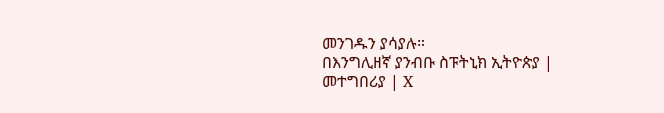መንገዱን ያሳያሉ።
በእንግሊዘኛ ያንብቡ ስፑትኒክ ኢትዮጵያ |
መተግበሪያ | X